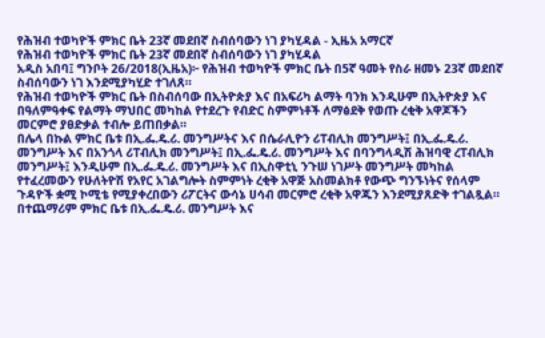የሕዝብ ተወካዮች ምክር ቤት 23ኛ መደበኛ ስብሰባውን ነገ ያካሂዳል - ኢዜአ አማርኛ
የሕዝብ ተወካዮች ምክር ቤት 23ኛ መደበኛ ስብሰባውን ነገ ያካሂዳል
አዲስ አበባ፤ ግንቦት 26/2018(ኢዜአ)፦ የሕዝብ ተወካዮች ምክር ቤት በ5ኛ ዓመት የስራ ዘመኑ 23ኛ መደበኛ ስብሰባውን ነገ እንደሚያካሂድ ተገለጸ።
የሕዝብ ተወካዮች ምክር ቤት በስብሰባው በኢትዮጵያ እና በአፍሪካ ልማት ባንክ እንዲሁም በኢትዮጵያ እና በዓለምዓቀፍ የልማት ማህበር መካከል የተደረጉ የብድር ስምምነቶች ለማፅደቅ የወጡ ረቂቅ አዋጆችን መርምሮ ያፀድቃል ተብሎ ይጠበቃል።
በሌላ በኩል ምክር ቤቱ በኢ.ፌ.ዴ.ሪ. መንግሥትና እና በሴራሊዮን ሪፐብሊክ መንግሥት፤ በኢ.ፌ.ዴ.ሪ. መንግሥት እና በአንጎላ ሪፐብሊክ መንግሥት፤ በኢ.ፌ.ዴ.ሪ. መንግሥት እና በባንግላዲሽ ሕዝባዊ ረፐብሊክ መንግሥት፤ እንዲሁም በኢ.ፌ.ዴ.ሪ. መንግሥት እና በኢስዋቲኒ ንጉሠ ነገሥት መንግሥት መካከል የተፈረመውን የሁለትዮሽ የአየር አገልግሎት ስምምነት ረቂቅ አዋጅ አስመልክቶ የውጭ ግንኙነትና የሰላም ጉዳዮች ቋሚ ኮሚቴ የሚያቀረበውን ሪፖርትና ውሳኔ ሀሳብ መርምሮ ረቂቅ አዋጁን እንደሚያጸድቅ ተገልጿል።
በተጨማሪም ምክር ቤቱ በኢ.ፌ.ዴ.ሪ. መንግሥት እና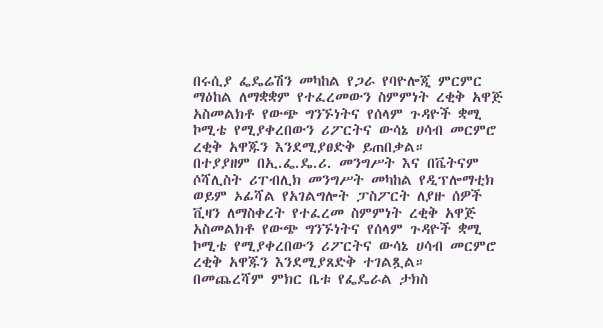በሩሲያ ፌዴሬሽን መካከል የጋራ የባዮሎጂ ምርምር ማዕከል ለማቋቋም የተፈረመውን ስምምነት ረቂቅ አዋጅ አስመልክቶ የውጭ ግንኙነትና የሰላም ጉዳዮች ቋሚ ኮሚቴ የሚያቀረበውን ሪፖርትና ውሳኔ ሀሳብ መርምሮ ረቂቅ አዋጁን እንደሚያፀድቅ ይጠበቃል።
በተያያዘም በኢ.ፌ.ዴ.ሪ. መንግሥት እና በቬትናም ሶሻሊስት ሪፐብሊክ መንግሥት መካከል የዲፕሎማቲክ ወይም ኦፊሻል የአገልግሎት ፓስፖርት ለያዙ ሰዎች ቪዛን ለማስቀረት የተፈረመ ስምምነት ረቂቅ አዋጅ አስመልክቶ የውጭ ግንኙነትና የሰላም ጉዳዮች ቋሚ ኮሚቴ የሚያቀረበውን ሪፖርትና ውሳኔ ሀሳብ መርምሮ ረቂቅ አዋጁን እንደሚያጸድቅ ተገልጿል።
በመጨረሻም ምክር ቤቱ የፌዴራል ታክስ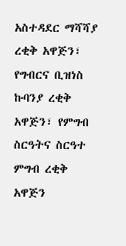አስተዳደር ማሻሻያ ረቂቅ አዋጅን፣ የግብርና ቢዝነስ ኩባንያ ረቂቅ አዋጅን፣ የምግብ ስርዓትና ስርዓተ ምግብ ረቂቅ አዋጅን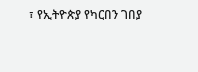፣ የኢትዮጵያ የካርበን ገበያ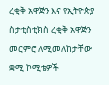ረቂቅ አዋጅን እና የኢትዮጵያ ስታቲስቲክስ ረቂቅ አዋጅን መርምሮ ለሚመለከታቸው ቋሚ ኮሚቴዎች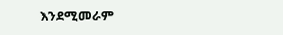እንደሚመራም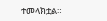ተመላክቷል።